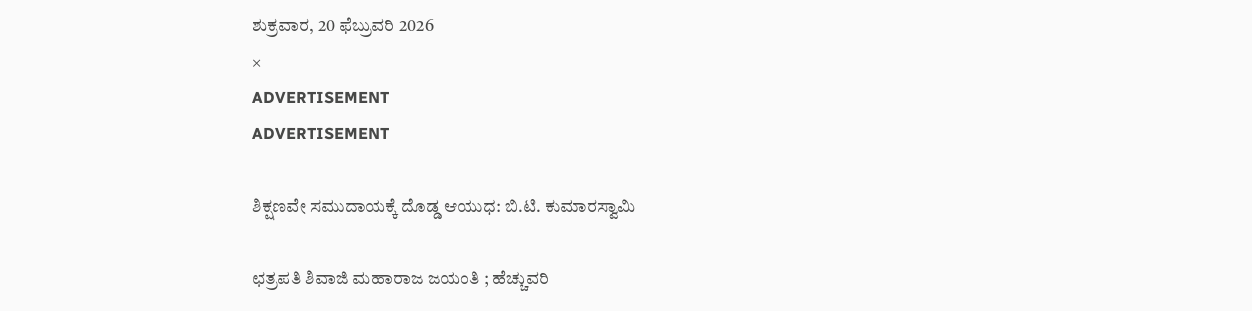ಶುಕ್ರವಾರ, 20 ಫೆಬ್ರುವರಿ 2026
×
ADVERTISEMENT
ADVERTISEMENT

ಶಿಕ್ಷಣವೇ ಸಮುದಾಯಕ್ಕೆ ದೊಡ್ಡ ಆಯುಧ: ಬಿ.ಟಿ. ಕುಮಾರಸ್ವಾಮಿ

ಛತ್ರಪತಿ ಶಿವಾಜಿ ಮಹಾರಾಜ ಜಯಂತಿ ; ಹೆಚ್ಚುವರಿ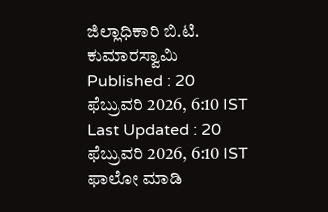ಜಿಲ್ಲಾಧಿಕಾರಿ ಬಿ.ಟಿ. ಕುಮಾರಸ್ವಾಮಿ
Published : 20 ಫೆಬ್ರುವರಿ 2026, 6:10 IST
Last Updated : 20 ಫೆಬ್ರುವರಿ 2026, 6:10 IST
ಫಾಲೋ ಮಾಡಿ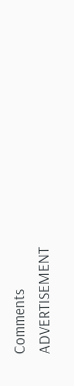Comments
ADVERTISEMENT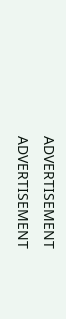ADVERTISEMENT
ADVERTISEMENT